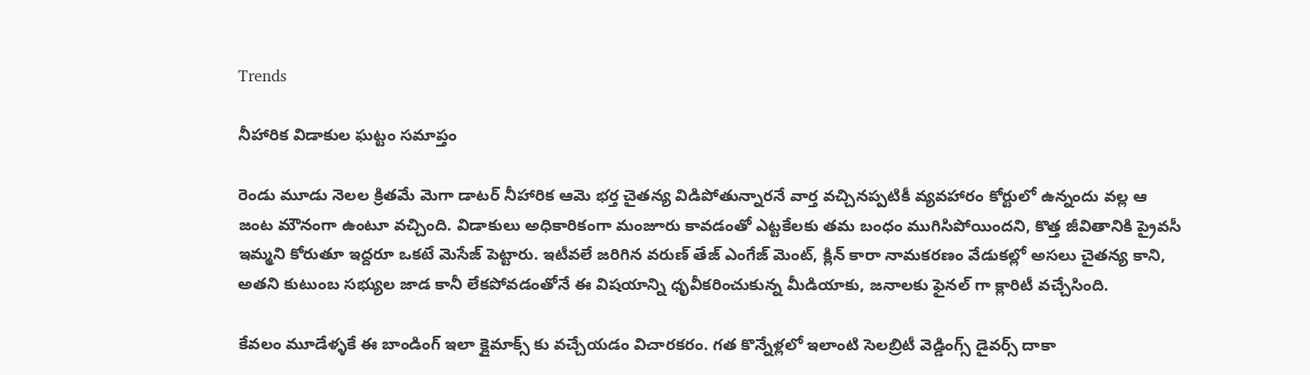Trends

నీహారిక విడాకుల ఘట్టం సమాప్తం

రెండు మూడు నెలల క్రితమే మెగా డాటర్ నీహారిక ఆమె భర్త చైతన్య విడిపోతున్నారనే వార్త వచ్చినప్పటికీ వ్యవహారం కోర్టులో ఉన్నందు వల్ల ఆ జంట మౌనంగా ఉంటూ వచ్చింది. విడాకులు అధికారికంగా మంజూరు కావడంతో ఎట్టకేలకు తమ బంధం ముగిసిపోయిందని, కొత్త జీవితానికి ప్రైవసీ ఇమ్మని కోరుతూ ఇద్దరూ ఒకటే మెసేజ్ పెట్టారు. ఇటీవలే జరిగిన వరుణ్ తేజ్ ఎంగేజ్ మెంట్, క్లిన్ కారా నామకరణం వేడుకల్లో అసలు చైతన్య కాని, అతని కుటుంబ సభ్యుల జాడ కానీ లేకపోవడంతోనే ఈ విషయాన్ని ధృవీకరించుకున్న మీడియాకు, జనాలకు ఫైనల్ గా క్లారిటీ వచ్చేసింది.

కేవలం మూడేళ్ళకే ఈ బాండింగ్ ఇలా క్లైమాక్స్ కు వచ్చేయడం విచారకరం. గత కొన్నేళ్లలో ఇలాంటి సెలబ్రిటీ వెడ్డింగ్స్ డైవర్స్ దాకా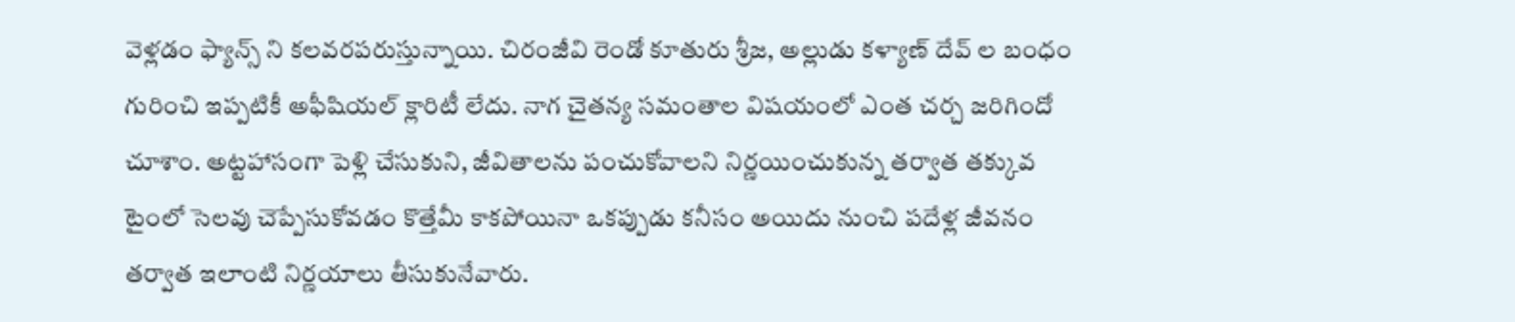వెళ్లడం ఫ్యాన్స్ ని కలవరపరుస్తున్నాయి. చిరంజీవి రెండో కూతురు శ్రీజ, అల్లుడు కళ్యాణ్ దేవ్ ల బంధం గురించి ఇప్పటికీ అఫీషియల్ క్లారిటీ లేదు. నాగ చైతన్య సమంతాల విషయంలో ఎంత చర్చ జరిగిందో చూశాం. అట్టహాసంగా పెళ్లి చేసుకుని, జీవితాలను పంచుకోవాలని నిర్ణయించుకున్న తర్వాత తక్కువ టైంలో సెలవు చెప్పేసుకోవడం కొత్తేమీ కాకపోయినా ఒకప్పుడు కనీసం అయిదు నుంచి పదేళ్ల జీవనం తర్వాత ఇలాంటి నిర్ణయాలు తీసుకునేవారు.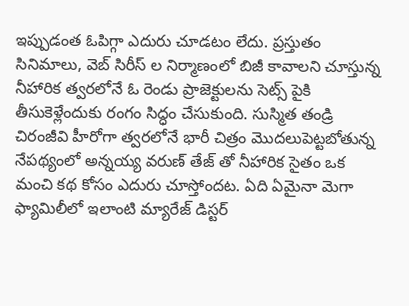ఇప్పుడంత ఓపిగ్గా ఎదురు చూడటం లేదు. ప్రస్తుతం సినిమాలు, వెబ్ సిరీస్ ల నిర్మాణంలో బిజీ కావాలని చూస్తున్న నీహారిక త్వరలోనే ఓ రెండు ప్రాజెక్టులను సెట్స్ పైకి తీసుకెళ్లేందుకు రంగం సిద్ధం చేసుకుంది. సుస్మిత తండ్రి చిరంజీవి హీరోగా త్వరలోనే భారీ చిత్రం మొదలుపెట్టబోతున్న నేపథ్యంలో అన్నయ్య వరుణ్ తేజ్ తో నీహారిక సైతం ఒక మంచి కథ కోసం ఎదురు చూస్తోందట. ఏది ఏమైనా మెగా ఫ్యామిలీలో ఇలాంటి మ్యారేజ్ డిస్టర్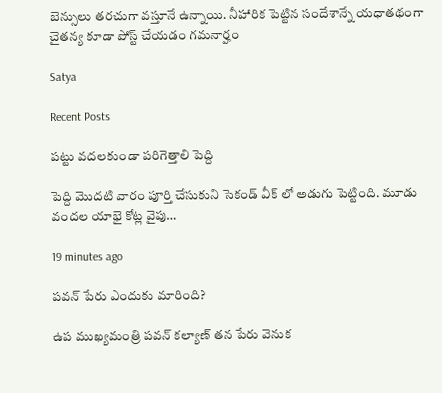బెన్సులు తరచుగా వస్తూనే ఉన్నాయి. నీహారిక పెట్టిన సందేశాన్నే యధాతథంగా చైతన్య కూడా పోస్ట్ చేయడం గమనార్హం

Satya

Recent Posts

పట్టు వదలకుండా పరిగెత్తాలి పెద్ది

పెద్ది మొదటి వారం పూర్తి చేసుకుని సెకండ్ వీక్ లో అడుగు పెట్టింది. మూడు వందల యాభై కోట్ల వైపు…

19 minutes ago

పవన్ పేరు ఎందుకు మారింది?

ఉప ముఖ్యమంత్రి పవన్ కల్యాణ్ తన పేరు వెనుక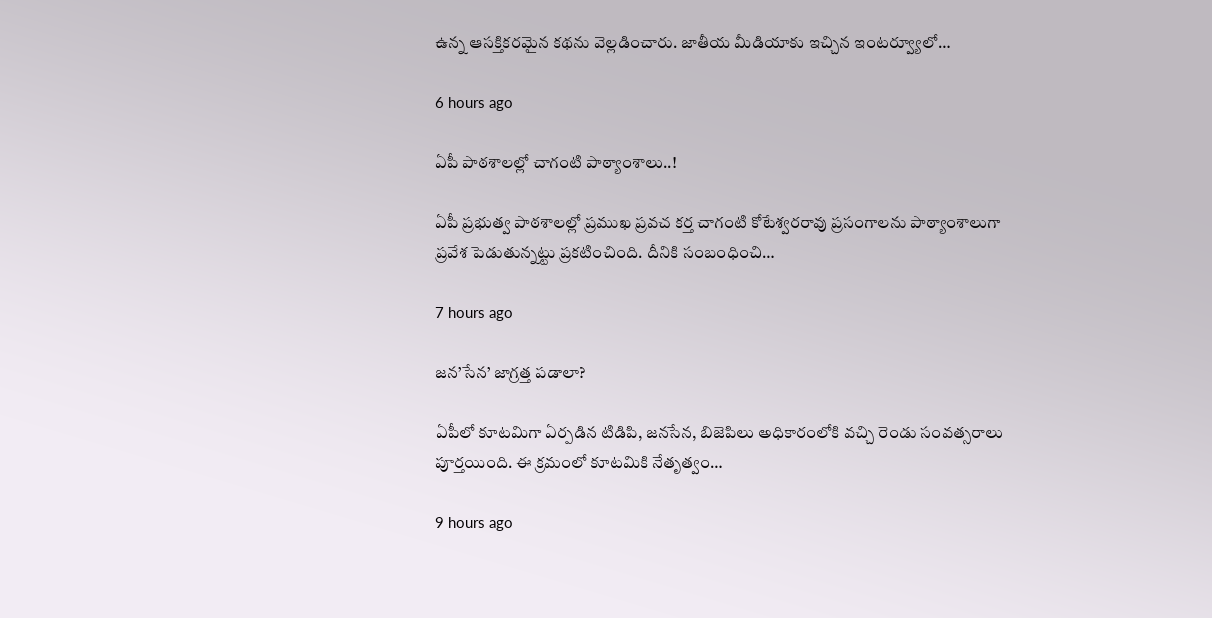ఉన్న ఆసక్తికరమైన కథను వెల్లడించారు. జాతీయ మీడియాకు ఇచ్చిన ఇంటర్వ్యూలో…

6 hours ago

ఏపీ పాఠ‌శాల‌ల్లో చాగంటి పాఠ్యాంశాలు..!

ఏపీ ప్ర‌భుత్వ పాఠ‌శాల‌ల్లో ప్ర‌ముఖ ప్ర‌వ‌చ క‌ర్త చాగంటి కోటేశ్వ‌ర‌రావు ప్ర‌సంగాల‌ను పాఠ్యాంశాలుగా ప్ర‌వేశ పెడుతున్నట్టు ప్ర‌క‌టించింది. దీనికి సంబంధించి…

7 hours ago

జ‌న‌’సేన’ జాగ్ర‌త్త ప‌డాలా?

ఏపీలో కూటమిగా ఏర్పడిన టిడిపి, జనసేన, బిజెపిలు అధికారంలోకి వచ్చి రెండు సంవత్సరాలు పూర్తయింది. ఈ క్రమంలో కూటమికి నేతృత్వం…

9 hours ago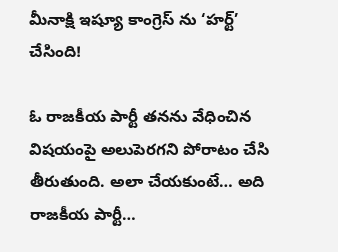మీనాక్షి ఇష్యూ కాంగ్రెస్ ను ‘హర్ట్’ చేసింది!

ఓ రాజకీయ పార్టీ తనను వేధించిన విషయంపై అలుపెరగని పోరాటం చేసి తీరుతుంది. అలా చేయకుంటే… అది రాజకీయ పార్టీ…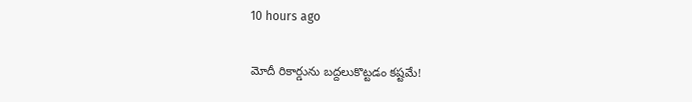10 hours ago

మోదీ రికార్డును బద్దలుకొట్టడం కష్టమే!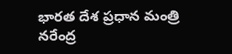భారత దేశ ప్రధాన మంత్రి నరేంద్ర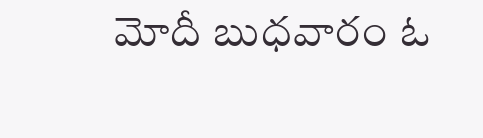మోదీ బుధవారం ఓ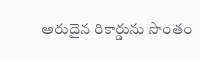అరుదైన రికార్డును సొంతం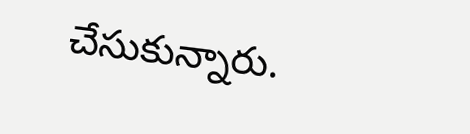చేసుకున్నారు.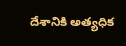దేశానికి అత్యధిక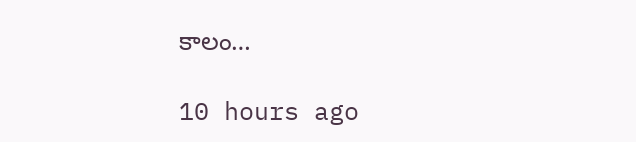కాలం…

10 hours ago